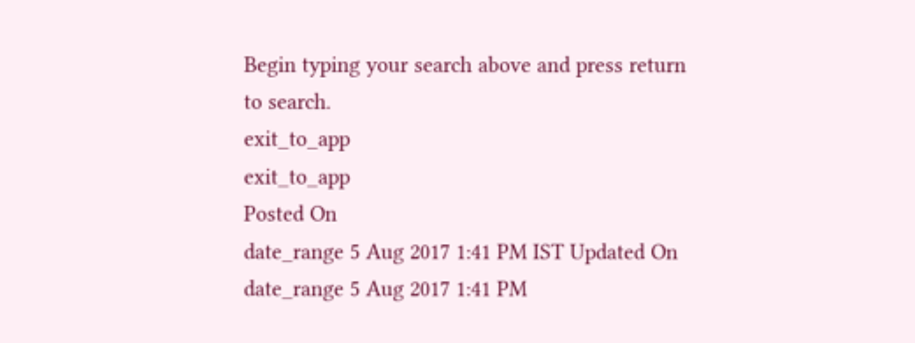Begin typing your search above and press return to search.
exit_to_app
exit_to_app
Posted On
date_range 5 Aug 2017 1:41 PM IST Updated On
date_range 5 Aug 2017 1:41 PM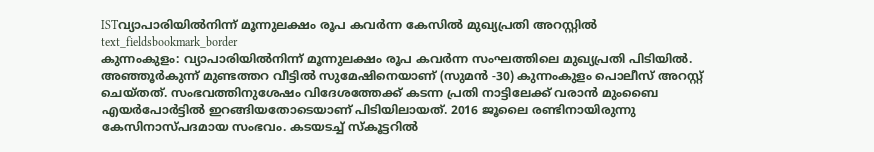ISTവ്യാപാരിയിൽനിന്ന് മൂന്നുലക്ഷം രൂപ കവർന്ന കേസിൽ മുഖ്യപ്രതി അറസ്റ്റിൽ
text_fieldsbookmark_border
കുന്നംകുളം: വ്യാപാരിയിൽനിന്ന് മൂന്നുലക്ഷം രൂപ കവർന്ന സംഘത്തിലെ മുഖ്യപ്രതി പിടിയിൽ. അഞ്ഞൂർകുന്ന് മുണ്ടത്തറ വീട്ടിൽ സുമേഷിനെയാണ് (സുമൻ -30) കുന്നംകുളം പൊലീസ് അറസ്റ്റ് ചെയ്തത്. സംഭവത്തിനുശേഷം വിദേശത്തേക്ക് കടന്ന പ്രതി നാട്ടിലേക്ക് വരാൻ മുംബൈ എയർപോർട്ടിൽ ഇറങ്ങിയതോടെയാണ് പിടിയിലായത്. 2016 ജൂലൈ രണ്ടിനായിരുന്നു കേസിനാസ്പദമായ സംഭവം. കടയടച്ച് സ്കൂട്ടറിൽ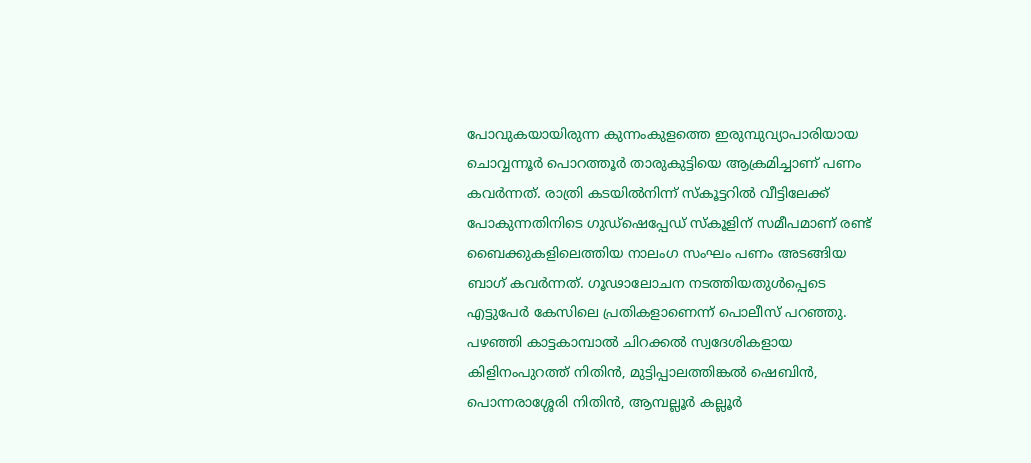പോവുകയായിരുന്ന കുന്നംകുളത്തെ ഇരുമ്പുവ്യാപാരിയായ ചൊവ്വന്നൂർ പൊറത്തൂർ താരുകുട്ടിയെ ആക്രമിച്ചാണ് പണം കവർന്നത്. രാത്രി കടയിൽനിന്ന് സ്കൂട്ടറിൽ വീട്ടിലേക്ക് പോകുന്നതിനിടെ ഗുഡ്ഷെപ്പേഡ് സ്കൂളിന് സമീപമാണ് രണ്ട് ബൈക്കുകളിലെത്തിയ നാലംഗ സംഘം പണം അടങ്ങിയ ബാഗ് കവർന്നത്. ഗൂഢാലോചന നടത്തിയതുൾപ്പെടെ എട്ടുപേർ കേസിലെ പ്രതികളാണെന്ന് പൊലീസ് പറഞ്ഞു. പഴഞ്ഞി കാട്ടകാമ്പാൽ ചിറക്കൽ സ്വദേശികളായ കിളിനംപുറത്ത് നിതിൻ, മുട്ടിപ്പാലത്തിങ്കൽ ഷെബിൻ, പൊന്നരാശ്ശേരി നിതിൻ, ആമ്പല്ലൂർ കല്ലൂർ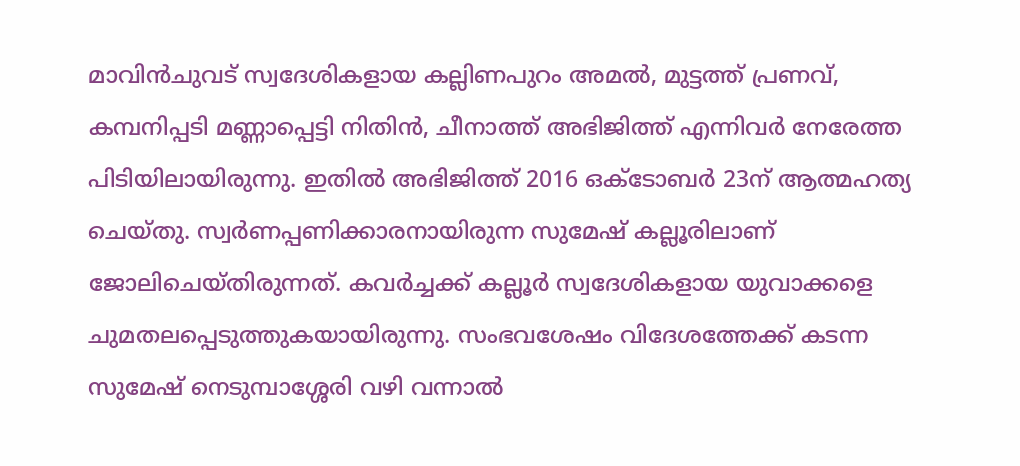മാവിൻചുവട് സ്വദേശികളായ കല്ലിണപുറം അമൽ, മുട്ടത്ത് പ്രണവ്, കമ്പനിപ്പടി മണ്ണാപ്പെട്ടി നിതിൻ, ചീനാത്ത് അഭിജിത്ത് എന്നിവർ നേരേത്ത പിടിയിലായിരുന്നു. ഇതിൽ അഭിജിത്ത് 2016 ഒക്ടോബർ 23ന് ആത്മഹത്യ ചെയ്തു. സ്വർണപ്പണിക്കാരനായിരുന്ന സുമേഷ് കല്ലൂരിലാണ് ജോലിചെയ്തിരുന്നത്. കവർച്ചക്ക് കല്ലൂർ സ്വദേശികളായ യുവാക്കളെ ചുമതലപ്പെടുത്തുകയായിരുന്നു. സംഭവശേഷം വിദേശത്തേക്ക് കടന്ന സുമേഷ് നെടുമ്പാശ്ശേരി വഴി വന്നാൽ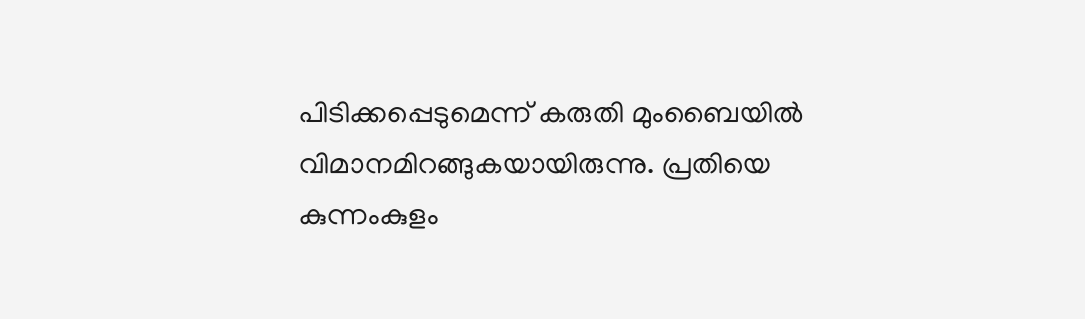പിടിക്കപ്പെടുമെന്ന് കരുതി മുംബൈയിൽ വിമാനമിറങ്ങുകയായിരുന്നു. പ്രതിയെ കുന്നംകുളം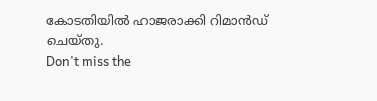കോടതിയിൽ ഹാജരാക്കി റിമാൻഡ് ചെയ്തു.
Don't miss the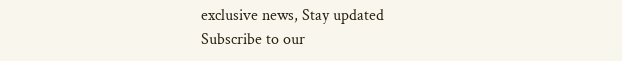exclusive news, Stay updated
Subscribe to our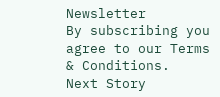Newsletter
By subscribing you agree to our Terms & Conditions.
Next Story